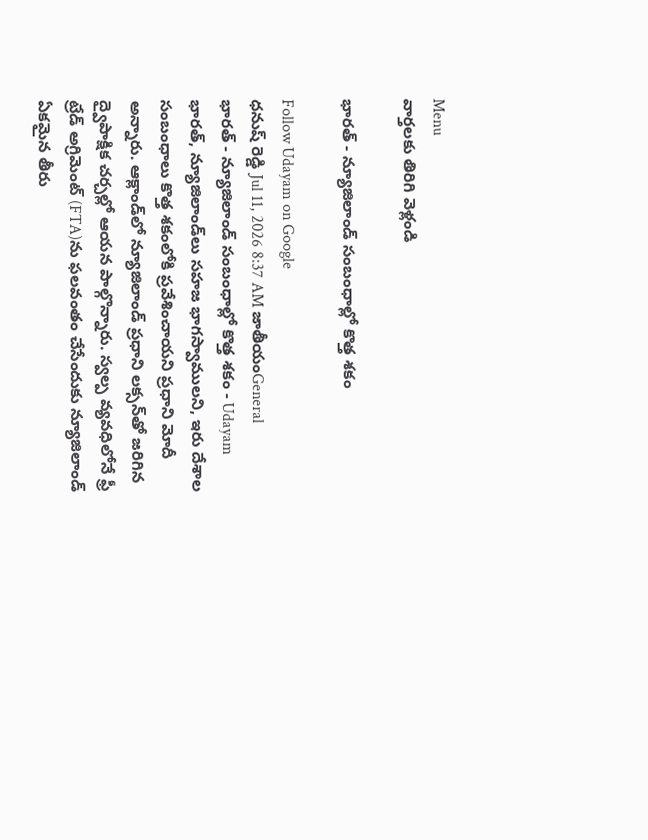Menu
వార్తలకు తిరిగి వెళ్లండి

భారత్ - న్యూజిలాండ్ సంబంధాల్లో కొత్త శకం

Follow Udayam on Google
ధనుష్ రెడ్డి Jul 11, 2026 8:37 AM జాతీయంGeneral
భారత్ - న్యూజిలాండ్ సంబంధాల్లో కొత్త శకం - Udayam
భారత్, న్యూజిలాండ్‌లు సహజ భాగస్వాములని, ఇరు దేశాల సంబంధాలు కొత్త శకంలోకి ప్రవేశించాయని ప్రధాని మోదీ అన్నారు. ఆక్లాండ్‌లో న్యూజిలాండ్ ప్రధాని లక్సన్‌తో జరిగిన ద్వైపాక్షిక చర్చల్లో ఆయన పాల్గొన్నారు. స్వల్ప వ్యవధిలోనే ఫ్రీ ట్రేడ్ అగ్రిమెంట్ (FTA)ను ఫలవంతం చేసేందుకు న్యూజిలాండ్ ఏకమైన తీరు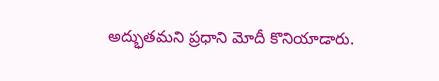అద్భుతమని ప్రధాని మోదీ కొనియాడారు.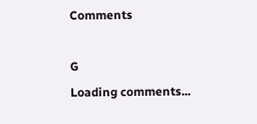Comments

G
Loading comments...